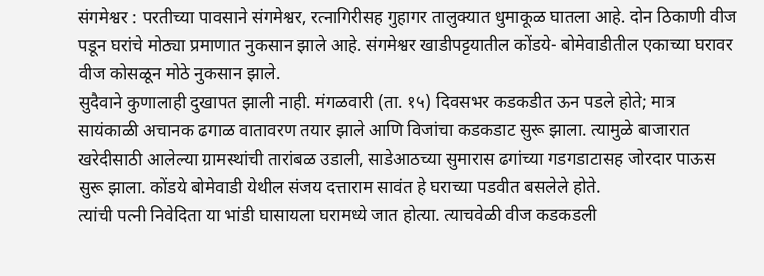संगमेश्वर : परतीच्या पावसाने संगमेश्वर, रत्नागिरीसह गुहागर तालुक्यात धुमाकूळ घातला आहे. दोन ठिकाणी वीज पडून घरांचे मोठ्या प्रमाणात नुकसान झाले आहे. संगमेश्वर खाडीपट्टयातील कोंडये- बोमेवाडीतील एकाच्या घरावर वीज कोसळून मोठे नुकसान झाले.
सुदैवाने कुणालाही दुखापत झाली नाही. मंगळवारी (ता. १५) दिवसभर कडकडीत ऊन पडले होते; मात्र सायंकाळी अचानक ढगाळ वातावरण तयार झाले आणि विजांचा कडकडाट सुरू झाला. त्यामुळे बाजारात खरेदीसाठी आलेल्या ग्रामस्थांची तारांबळ उडाली, साडेआठच्या सुमारास ढगांच्या गडगडाटासह जोरदार पाऊस सुरू झाला. कोंडये बोमेवाडी येथील संजय दत्ताराम सावंत हे घराच्या पडवीत बसलेले होते.
त्यांची पत्नी निवेदिता या भांडी घासायला घरामध्ये जात होत्या. त्याचवेळी वीज कडकडली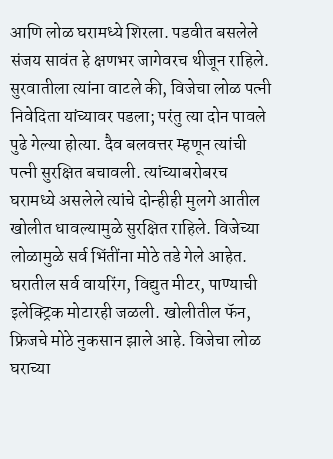आणि लोळ घरामध्ये शिरला. पडवीत बसलेले संजय सावंत हे क्षणभर जागेवरच थीजून राहिले. सुरवातीला त्यांना वाटले की, विजेचा लोळ पत्नी निवेदिता यांच्यावर पडला; परंतु त्या दोन पावले पुढे गेल्या होत्या. दैव बलवत्तर म्हणून त्यांची पत्नी सुरक्षित बचावली. त्यांच्याबरोबरच घरामध्ये असलेले त्यांचे दोन्हीही मुलगे आतील खोलीत धावल्यामुळे सुरक्षित राहिले. विजेच्या लोळामुळे सर्व भिंतींना मोठे तडे गेले आहेत. घरातील सर्व वायरिंग, विद्युत मीटर, पाण्याची इलेक्ट्रिक मोटारही जळली. खोलीतील फॅन, फ्रिजचे मोठे नुकसान झाले आहे. विजेचा लोळ घराच्या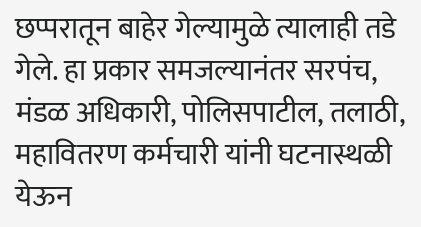छप्परातून बाहेर गेल्यामुळे त्यालाही तडे गेले. हा प्रकार समजल्यानंतर सरपंच, मंडळ अधिकारी, पोलिसपाटील, तलाठी, महावितरण कर्मचारी यांनी घटनास्थळी येऊन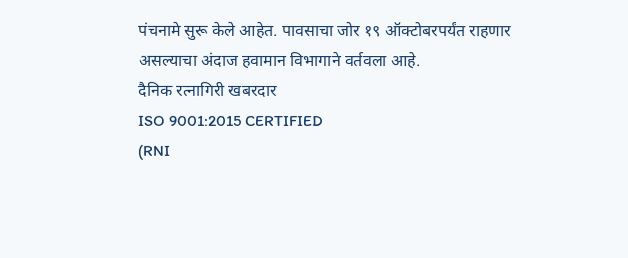पंचनामे सुरू केले आहेत. पावसाचा जोर १९ ऑक्टोबरपर्यंत राहणार असल्याचा अंदाज हवामान विभागाने वर्तवला आहे.
दैनिक रत्नागिरी खबरदार
ISO 9001:2015 CERTIFIED
(RNI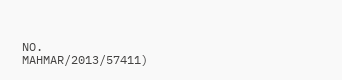NO. MAHMAR/2013/57411)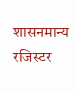शासनमान्य रजिस्टर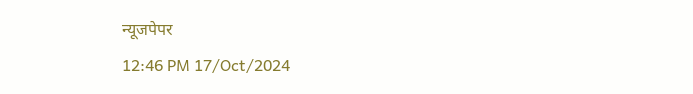न्यूजपेपर
12:46 PM 17/Oct/2024